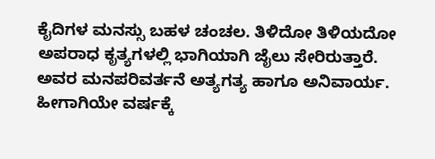ಕೈದಿಗಳ ಮನಸ್ಸು ಬಹಳ ಚಂಚಲ. ತಿಳಿದೋ ತಿಳಿಯದೋ ಅಪರಾಧ ಕೃತ್ಯಗಳಲ್ಲಿ ಭಾಗಿಯಾಗಿ ಜೈಲು ಸೇರಿರುತ್ತಾರೆ. ಅವರ ಮನಪರಿವರ್ತನೆ ಅತ್ಯಗತ್ಯ ಹಾಗೂ ಅನಿವಾರ್ಯ. ಹೀಗಾಗಿಯೇ ವರ್ಷಕ್ಕೆ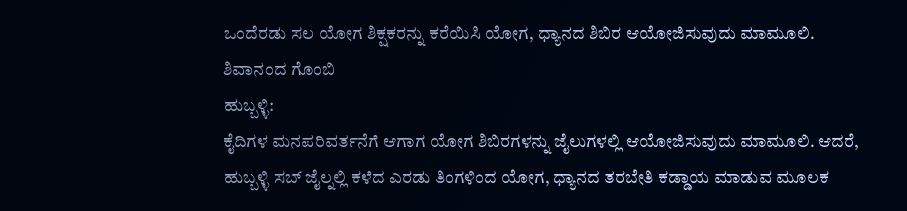ಒಂದೆರಡು ಸಲ ಯೋಗ ಶಿಕ್ಷಕರನ್ನು ಕರೆಯಿಸಿ ಯೋಗ, ಧ್ಯಾನದ ಶಿಬಿರ ಆಯೋಜಿಸುವುದು ಮಾಮೂಲಿ.
ಶಿವಾನಂದ ಗೊಂಬಿ
ಹುಬ್ಬಳ್ಳಿ:
ಕೈದಿಗಳ ಮನಪರಿವರ್ತನೆಗೆ ಆಗಾಗ ಯೋಗ ಶಿಬಿರಗಳನ್ನು ಜೈಲುಗಳಲ್ಲಿ ಆಯೋಜಿಸುವುದು ಮಾಮೂಲಿ. ಆದರೆ, ಹುಬ್ಬಳ್ಳಿ ಸಬ್ ಜೈಲ್ನಲ್ಲಿ ಕಳೆದ ಎರಡು ತಿಂಗಳಿಂದ ಯೋಗ, ಧ್ಯಾನದ ತರಬೇತಿ ಕಡ್ಡಾಯ ಮಾಡುವ ಮೂಲಕ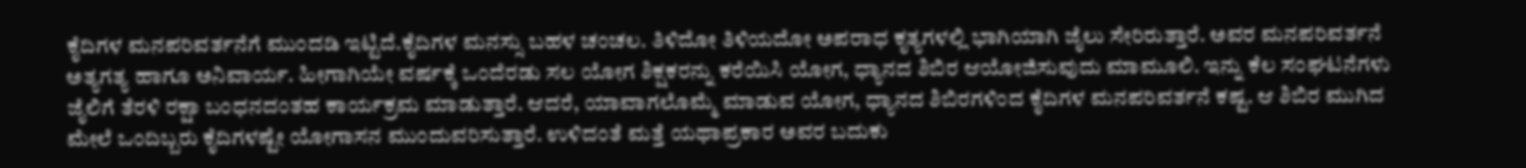ಕೈದಿಗಳ ಮನಪರಿವರ್ತನೆಗೆ ಮುಂದಡಿ ಇಟ್ಟಿದೆ.ಕೈದಿಗಳ ಮನಸ್ಸು ಬಹಳ ಚಂಚಲ. ತಿಳಿದೋ ತಿಳಿಯದೋ ಅಪರಾಧ ಕೃತ್ಯಗಳಲ್ಲಿ ಭಾಗಿಯಾಗಿ ಜೈಲು ಸೇರಿರುತ್ತಾರೆ. ಅವರ ಮನಪರಿವರ್ತನೆ ಅತ್ಯಗತ್ಯ ಹಾಗೂ ಅನಿವಾರ್ಯ. ಹೀಗಾಗಿಯೇ ವರ್ಷಕ್ಕೆ ಒಂದೆರಡು ಸಲ ಯೋಗ ಶಿಕ್ಷಕರನ್ನು ಕರೆಯಿಸಿ ಯೋಗ, ಧ್ಯಾನದ ಶಿಬಿರ ಆಯೋಜಿಸುವುದು ಮಾಮೂಲಿ. ಇನ್ನು ಕೆಲ ಸಂಘಟನೆಗಳು ಜೈಲಿಗೆ ತೆರಳಿ ರಕ್ಷಾ ಬಂಧನದಂತಹ ಕಾರ್ಯಕ್ರಮ ಮಾಡುತ್ತಾರೆ. ಆದರೆ, ಯಾವಾಗಲೊಮ್ಮೆ ಮಾಡುವ ಯೋಗ, ಧ್ಯಾನದ ಶಿಬಿರಗಳಿಂದ ಕೈದಿಗಳ ಮನಪರಿವರ್ತನೆ ಕಷ್ಟ. ಆ ಶಿಬಿರ ಮುಗಿದ ಮೇಲೆ ಒಂದಿಬ್ಬರು ಕೈದಿಗಳಷ್ಟೇ ಯೋಗಾಸನ ಮುಂದುವರಿಸುತ್ತಾರೆ. ಉಳಿದಂತೆ ಮತ್ತೆ ಯಥಾಪ್ರಕಾರ ಅವರ ಬದುಕು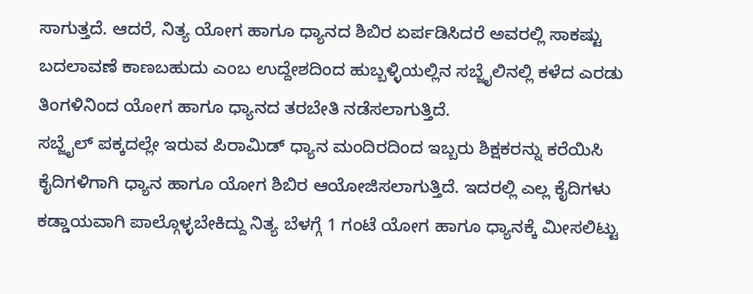ಸಾಗುತ್ತದೆ. ಆದರೆ, ನಿತ್ಯ ಯೋಗ ಹಾಗೂ ಧ್ಯಾನದ ಶಿಬಿರ ಏರ್ಪಡಿಸಿದರೆ ಅವರಲ್ಲಿ ಸಾಕಷ್ಟು ಬದಲಾವಣೆ ಕಾಣಬಹುದು ಎಂಬ ಉದ್ದೇಶದಿಂದ ಹುಬ್ಬಳ್ಳಿಯಲ್ಲಿನ ಸಬ್ಜೈಲಿನಲ್ಲಿ ಕಳೆದ ಎರಡು ತಿಂಗಳಿನಿಂದ ಯೋಗ ಹಾಗೂ ಧ್ಯಾನದ ತರಬೇತಿ ನಡೆಸಲಾಗುತ್ತಿದೆ.
ಸಬ್ಜೈಲ್ ಪಕ್ಕದಲ್ಲೇ ಇರುವ ಪಿರಾಮಿಡ್ ಧ್ಯಾನ ಮಂದಿರದಿಂದ ಇಬ್ಬರು ಶಿಕ್ಷಕರನ್ನು ಕರೆಯಿಸಿ ಕೈದಿಗಳಿಗಾಗಿ ಧ್ಯಾನ ಹಾಗೂ ಯೋಗ ಶಿಬಿರ ಆಯೋಜಿಸಲಾಗುತ್ತಿದೆ. ಇದರಲ್ಲಿ ಎಲ್ಲ ಕೈದಿಗಳು ಕಡ್ಡಾಯವಾಗಿ ಪಾಲ್ಗೊಳ್ಳಬೇಕಿದ್ದು ನಿತ್ಯ ಬೆಳಗ್ಗೆ 1 ಗಂಟೆ ಯೋಗ ಹಾಗೂ ಧ್ಯಾನಕ್ಕೆ ಮೀಸಲಿಟ್ಟು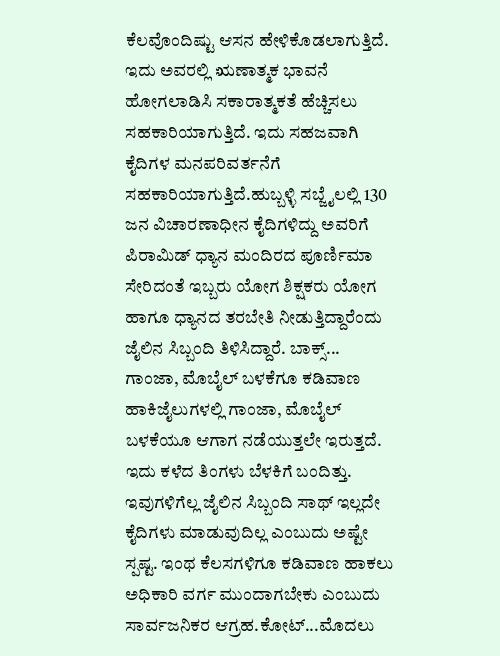ಕೆಲವೊಂದಿಷ್ಟು ಆಸನ ಹೇಳಿಕೊಡಲಾಗುತ್ತಿದೆ. ಇದು ಅವರಲ್ಲಿ ಋಣಾತ್ಮಕ ಭಾವನೆ ಹೋಗಲಾಡಿಸಿ ಸಕಾರಾತ್ಮಕತೆ ಹೆಚ್ಚಿಸಲು ಸಹಕಾರಿಯಾಗುತ್ತಿದೆ. ಇದು ಸಹಜವಾಗಿ ಕೈದಿಗಳ ಮನಪರಿವರ್ತನೆಗೆ ಸಹಕಾರಿಯಾಗುತ್ತಿದೆ.ಹುಬ್ಬಳ್ಳಿ ಸಬ್ಜೈಲಲ್ಲಿ 130 ಜನ ವಿಚಾರಣಾಧೀನ ಕೈದಿಗಳಿದ್ದು ಅವರಿಗೆ ಪಿರಾಮಿಡ್ ಧ್ಯಾನ ಮಂದಿರದ ಪೂರ್ಣಿಮಾ ಸೇರಿದಂತೆ ಇಬ್ಬರು ಯೋಗ ಶಿಕ್ಷಕರು ಯೋಗ ಹಾಗೂ ಧ್ಯಾನದ ತರಬೇತಿ ನೀಡುತ್ತಿದ್ದಾರೆಂದು ಜೈಲಿನ ಸಿಬ್ಬಂದಿ ತಿಳಿಸಿದ್ದಾರೆ. ಬಾಕ್ಸ್...
ಗಾಂಜಾ, ಮೊಬೈಲ್ ಬಳಕೆಗೂ ಕಡಿವಾಣ ಹಾಕಿಜೈಲುಗಳಲ್ಲಿ ಗಾಂಜಾ, ಮೊಬೈಲ್ ಬಳಕೆಯೂ ಆಗಾಗ ನಡೆಯುತ್ತಲೇ ಇರುತ್ತದೆ. ಇದು ಕಳೆದ ತಿಂಗಳು ಬೆಳಕಿಗೆ ಬಂದಿತ್ತು. ಇವುಗಳಿಗೆಲ್ಲ ಜೈಲಿನ ಸಿಬ್ಬಂದಿ ಸಾಥ್ ಇಲ್ಲದೇ ಕೈದಿಗಳು ಮಾಡುವುದಿಲ್ಲ ಎಂಬುದು ಅಷ್ಟೇ ಸ್ಪಷ್ಟ. ಇಂಥ ಕೆಲಸಗಳಿಗೂ ಕಡಿವಾಣ ಹಾಕಲು ಅಧಿಕಾರಿ ವರ್ಗ ಮುಂದಾಗಬೇಕು ಎಂಬುದು ಸಾರ್ವಜನಿಕರ ಆಗ್ರಹ.ಕೋಟ್...ಮೊದಲು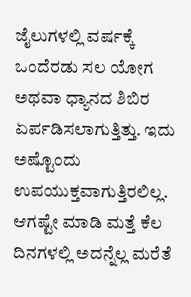ಜೈಲುಗಳಲ್ಲಿ ವರ್ಷಕ್ಕೆ ಒಂದೆರಡು ಸಲ ಯೋಗ ಅಥವಾ ಧ್ಯಾನದ ಶಿಬಿರ ಏರ್ಪಡಿಸಲಾಗುತ್ತಿತ್ತು. ಇದು ಅಷ್ಟೊಂದು ಉಪಯುಕ್ತವಾಗುತ್ತಿರಲಿಲ್ಲ. ಆಗಷ್ಟೇ ಮಾಡಿ ಮತ್ತೆ ಕೆಲ ದಿನಗಳಲ್ಲಿ ಅದನ್ನೆಲ್ಲ ಮರೆತೆ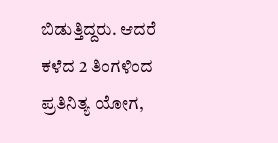ಬಿಡುತ್ತಿದ್ದರು. ಆದರೆ ಕಳೆದ 2 ತಿಂಗಳಿಂದ ಪ್ರತಿನಿತ್ಯ ಯೋಗ,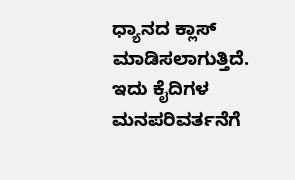ಧ್ಯಾನದ ಕ್ಲಾಸ್ ಮಾಡಿಸಲಾಗುತ್ತಿದೆ. ಇದು ಕೈದಿಗಳ ಮನಪರಿವರ್ತನೆಗೆ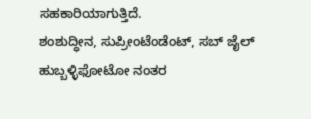ಸಹಕಾರಿಯಾಗುತ್ತಿದೆ.
ಶಂಶುದ್ಧೀನ, ಸುಪ್ರೀಂಟೆಂಡೆಂಟ್, ಸಬ್ ಜೈಲ್ ಹುಬ್ಬಳ್ಳಿಫೋಟೋ ನಂತರ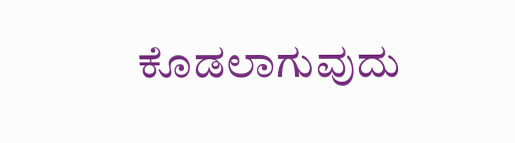ಕೊಡಲಾಗುವುದು